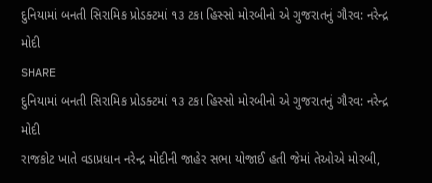દુનિયામાં બનતી સિરામિક પ્રોડક્ટમાં ૧૩ ટકા હિસ્સો મોરબીનો એ ગુજરાતનું ગૌરવ: નરેન્દ્ર મોદી
SHARE
દુનિયામાં બનતી સિરામિક પ્રોડક્ટમાં ૧૩ ટકા હિસ્સો મોરબીનો એ ગુજરાતનું ગૌરવ: નરેન્દ્ર મોદી
રાજકોટ ખાતે વડાપ્રધાન નરેન્દ્ર મોદીની જાહેર સભા યોજાઈ હતી જેમાં તેઓએ મોરબી,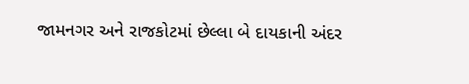જામનગર અને રાજકોટમાં છેલ્લા બે દાયકાની અંદર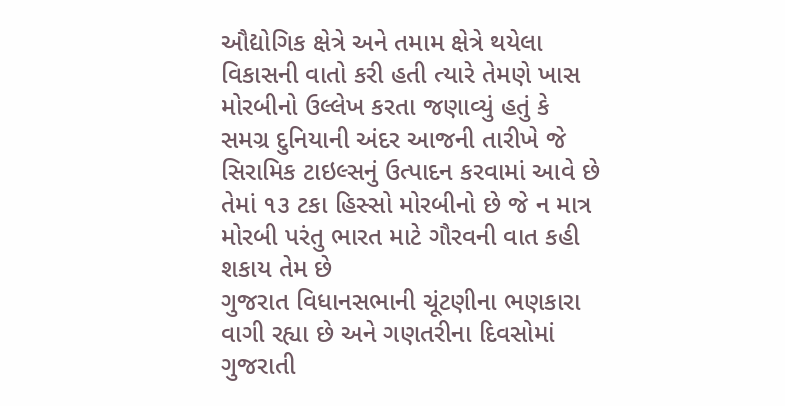ઔદ્યોગિક ક્ષેત્રે અને તમામ ક્ષેત્રે થયેલા વિકાસની વાતો કરી હતી ત્યારે તેમણે ખાસ મોરબીનો ઉલ્લેખ કરતા જણાવ્યું હતું કે સમગ્ર દુનિયાની અંદર આજની તારીખે જે સિરામિક ટાઇલ્સનું ઉત્પાદન કરવામાં આવે છે તેમાં ૧૩ ટકા હિસ્સો મોરબીનો છે જે ન માત્ર મોરબી પરંતુ ભારત માટે ગૌરવની વાત કહી શકાય તેમ છે
ગુજરાત વિધાનસભાની ચૂંટણીના ભણકારા વાગી રહ્યા છે અને ગણતરીના દિવસોમાં ગુજરાતી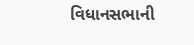વિધાનસભાની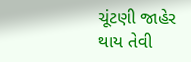ચૂંટણી જાહેર થાય તેવી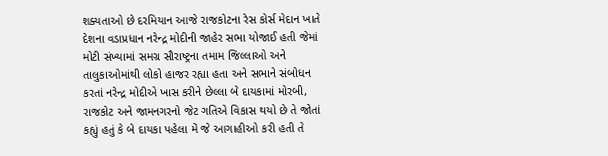શક્યતાઓ છે દરમિયાન આજે રાજકોટના રેસ કોર્સ મેદાન ખાતે દેશના વડાપ્રધાન નરેન્દ્ર મોદીની જાહેર સભા યોજાઈ હતી જેમાં મોટી સંખ્યામાં સમગ્ર સૌરાષ્ટ્રના તમામ જિલ્લાઓ અને તાલુકાઓમાંથી લોકો હાજર રહ્યા હતા અને સભાને સંબોધન કરતાં નરેન્દ્ર મોદીએ ખાસ કરીને છેલ્લા બે દાયકામાં મોરબી, રાજકોટ અને જામનગરનો જેટ ગતિએ વિકાસ થયો છે તે જોતાં કહ્યું હતું કે બે દાયકા પહેલા મેં જે આગાહીઓ કરી હતી તે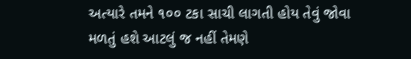અત્યારે તમને ૧૦૦ ટકા સાચી લાગતી હોય તેવું જોવા મળતું હશે આટલું જ નહીં તેમણે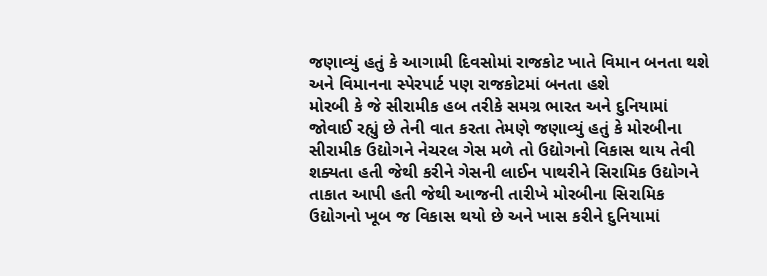જણાવ્યું હતું કે આગામી દિવસોમાં રાજકોટ ખાતે વિમાન બનતા થશે અને વિમાનના સ્પેરપાર્ટ પણ રાજકોટમાં બનતા હશે
મોરબી કે જે સીરામીક હબ તરીકે સમગ્ર ભારત અને દુનિયામાં જોવાઈ રહ્યું છે તેની વાત કરતા તેમણે જણાવ્યું હતું કે મોરબીના સીરામીક ઉદ્યોગને નેચરલ ગેસ મળે તો ઉદ્યોગનો વિકાસ થાય તેવી શક્યતા હતી જેથી કરીને ગેસની લાઈન પાથરીને સિરામિક ઉદ્યોગને તાકાત આપી હતી જેથી આજની તારીખે મોરબીના સિરામિક ઉદ્યોગનો ખૂબ જ વિકાસ થયો છે અને ખાસ કરીને દુનિયામાં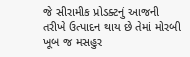જે સીરામીક પ્રોડક્ટનું આજની તરીખે ઉત્પાદન થાય છે તેમાં મોરબી ખૂબ જ મસહુર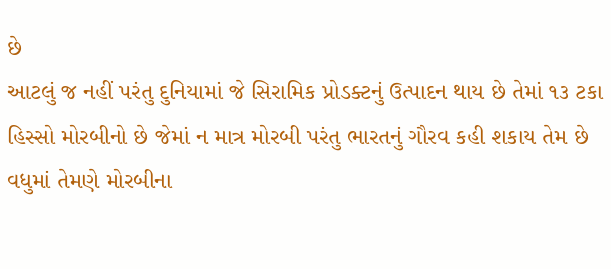છે
આટલું જ નહીં પરંતુ દુનિયામાં જે સિરામિક પ્રોડક્ટનું ઉત્પાદન થાય છે તેમાં ૧૩ ટકા હિસ્સો મોરબીનો છે જેમાં ન માત્ર મોરબી પરંતુ ભારતનું ગૌરવ કહી શકાય તેમ છે વધુમાં તેમણે મોરબીના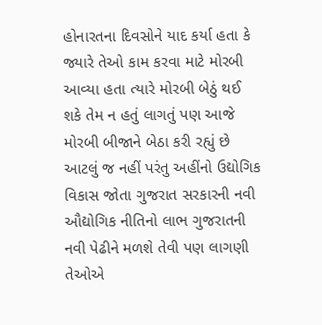હોનારતના દિવસોને યાદ કર્યા હતા કે જ્યારે તેઓ કામ કરવા માટે મોરબી આવ્યા હતા ત્યારે મોરબી બેઠું થઈ શકે તેમ ન હતું લાગતું પણ આજે મોરબી બીજાને બેઠા કરી રહ્યું છે આટલું જ નહીં પરંતુ અહીંનો ઉદ્યોગિક વિકાસ જોતા ગુજરાત સરકારની નવી ઔદ્યોગિક નીતિનો લાભ ગુજરાતની નવી પેઢીને મળશે તેવી પણ લાગણી તેઓએ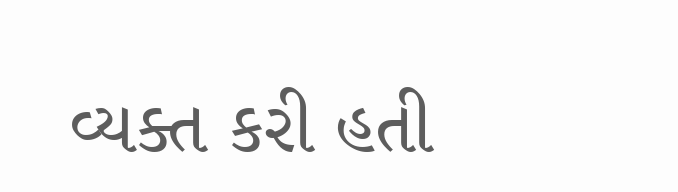વ્યક્ત કરી હતી